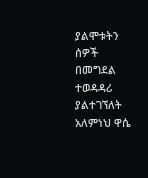ያልሞቱትን ሰዎች በመግደል ተወዳዳሪ ያልተገኘለት አለምነህ ዋሴ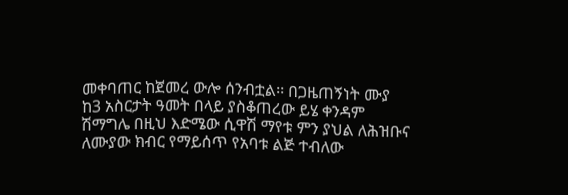መቀባጠር ከጀመረ ውሎ ሰንብቷል፡፡ በጋዜጠኝነት ሙያ ከ3 አስርታት ዓመት በላይ ያስቆጠረው ይሄ ቀንዳም ሽማግሌ በዚህ እድሜው ሲዋሽ ማየቱ ምን ያህል ለሕዝቡና ለሙያው ክብር የማይሰጥ የአባቱ ልጅ ተብለው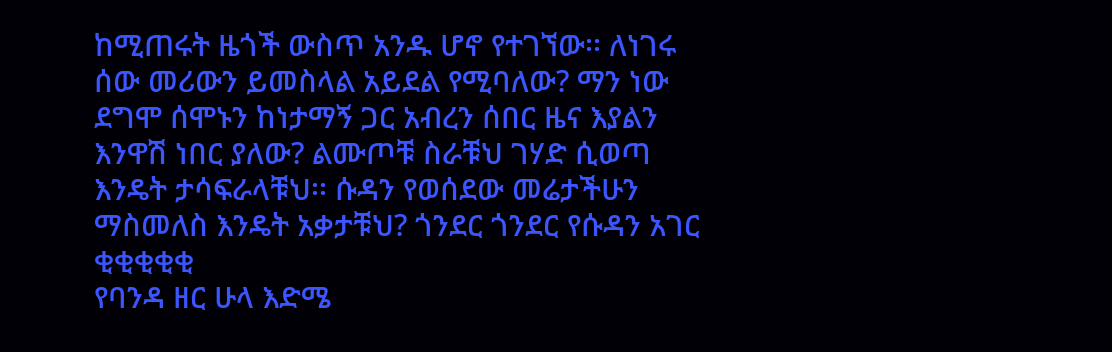ከሚጠሩት ዜጎች ውስጥ አንዱ ሆኖ የተገኘው፡፡ ለነገሩ ሰው መሪውን ይመስላል አይደል የሚባለው? ማን ነው ደግሞ ሰሞኑን ከነታማኝ ጋር አብረን ሰበር ዜና እያልን እንዋሽ ነበር ያለው? ልሙጦቹ ስራቹህ ገሃድ ሲወጣ እንዴት ታሳፍራላቹህ፡፡ ሱዳን የወሰደው መሬታችሁን ማስመለስ እንዴት አቃታቹህ? ጎንደር ጎንደር የሱዳን አገር ቂቂቂቂቂ
የባንዳ ዘር ሁላ እድሜ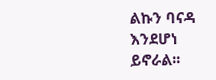ልኩን ባናዳ እንደሆነ ይኖራል፡፡